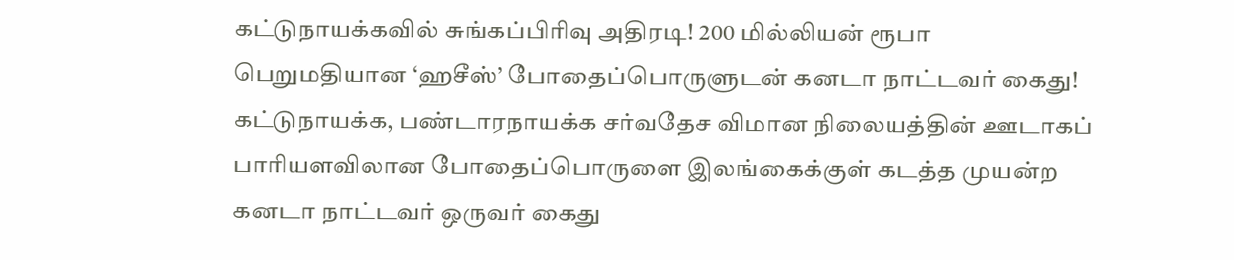கட்டுநாயக்கவில் சுங்கப்பிரிவு அதிரடி! 200 மில்லியன் ரூபா பெறுமதியான ‘ஹசீஸ்’ போதைப்பொருளுடன் கனடா நாட்டவர் கைது!
கட்டுநாயக்க, பண்டாரநாயக்க சர்வதேச விமான நிலையத்தின் ஊடாகப் பாரியளவிலான போதைப்பொருளை இலங்கைக்குள் கடத்த முயன்ற கனடா நாட்டவர் ஒருவர் கைது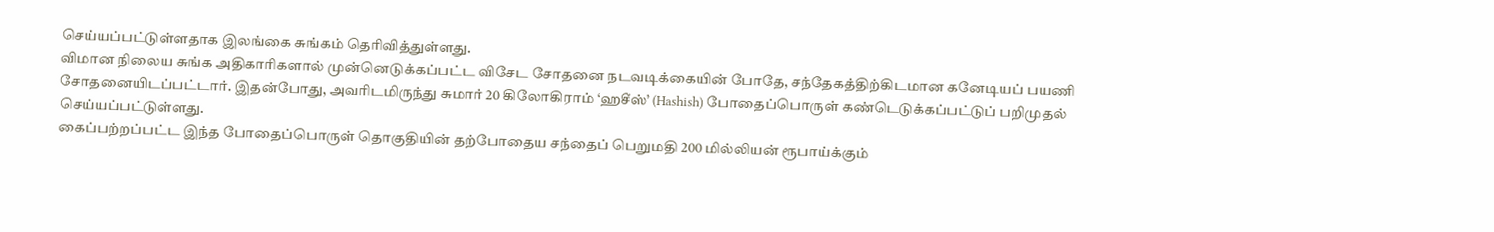செய்யப்பட்டுள்ளதாக இலங்கை சுங்கம் தெரிவித்துள்ளது.
விமான நிலைய சுங்க அதிகாரிகளால் முன்னெடுக்கப்பட்ட விசேட சோதனை நடவடிக்கையின் போதே, சந்தேகத்திற்கிடமான கனேடியப் பயணி சோதனையிடப்பட்டார். இதன்போது, அவரிடமிருந்து சுமார் 20 கிலோகிராம் ‘ஹசீஸ்’ (Hashish) போதைப்பொருள் கண்டெடுக்கப்பட்டுப் பறிமுதல் செய்யப்பட்டுள்ளது.
கைப்பற்றப்பட்ட இந்த போதைப்பொருள் தொகுதியின் தற்போதைய சந்தைப் பெறுமதி 200 மில்லியன் ரூபாய்க்கும்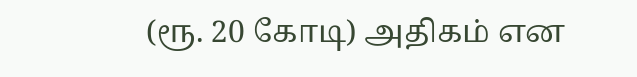(ரூ. 20 கோடி) அதிகம் என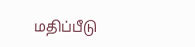மதிப்பீடு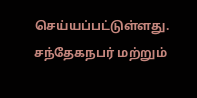செய்யப்பட்டுள்ளது.
சந்தேகநபர் மற்றும்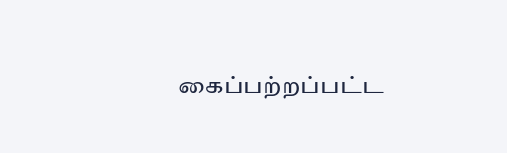கைப்பற்றப்பட்ட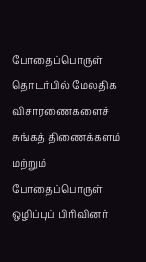போதைப்பொருள் தொடர்பில் மேலதிக விசாரணைகளைச் சுங்கத் திணைக்களம் மற்றும் போதைப்பொருள் ஒழிப்புப் பிரிவினர்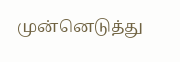முன்னெடுத்து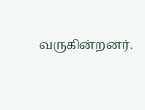வருகின்றனர்.